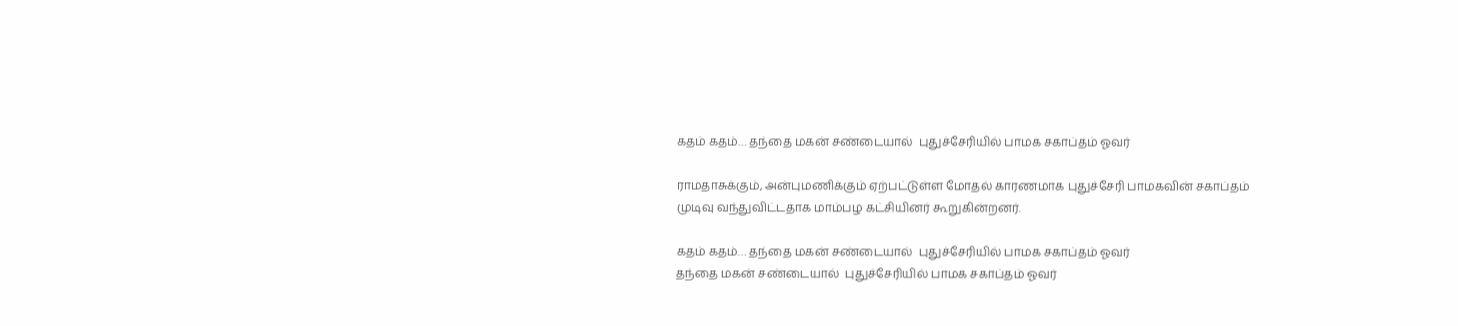கதம் கதம்… தந்தை மகன் சண்டையால்  புதுச்சேரியில் பாமக சகாப்தம் ஓவர்

ராமதாசுக்கும், அன்புமணிக்கும் ஏற்பட்டுள்ள மோதல் காரணமாக புதுச்சேரி பாமகவின் சகாப்தம் முடிவு வந்துவிட்டதாக மாம்பழ கட்சியினர் கூறுகின்றனர்.

கதம் கதம்… தந்தை மகன் சண்டையால்  புதுச்சேரியில் பாமக சகாப்தம் ஓவர்
தந்தை மகன் சண்டையால்  புதுச்சேரியில் பாமக சகாப்தம் ஓவர்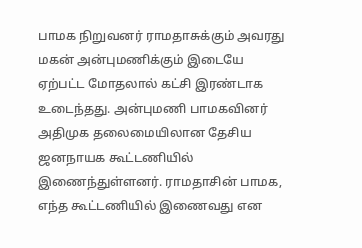பாமக நிறுவனர் ராமதாசுக்கும் அவரது மகன் அன்புமணிக்கும் இடையே ஏற்பட்ட மோதலால் கட்சி இரண்டாக உடைந்தது. அன்புமணி பாமகவினர் அதிமுக தலைமையிலான தேசிய ஜனநாயக கூட்டணியில் இணைந்துள்ளனர். ராமதாசின் பாமக, எந்த கூட்டணியில் இணைவது என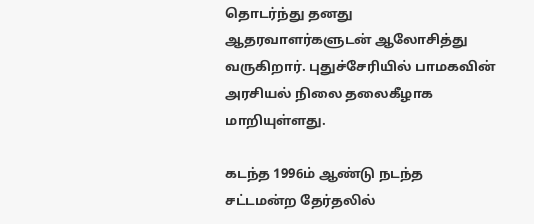தொடர்ந்து தனது ஆதரவாளர்களுடன் ஆலோசித்து வருகிறார். புதுச்சேரியில் பாமகவின் அரசியல் நிலை தலைகீழாக மாறியுள்ளது.

கடந்த 1996ம் ஆண்டு நடந்த சட்டமன்ற தேர்தலில்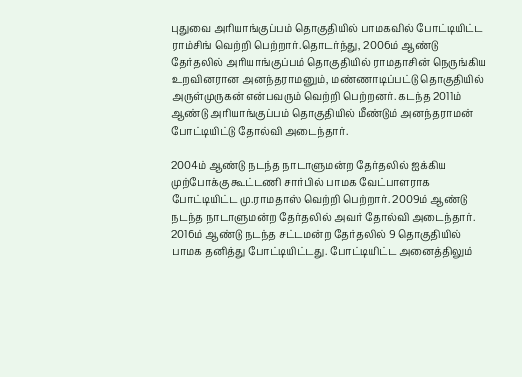புதுவை அரியாங்குப்பம் தொகுதியில் பாமகவில் போட்டியிட்ட ராம்சிங் வெற்றி பெற்றார்.தொடர்ந்து, 2006ம் ஆண்டு தேர்தலில் அரியாங்குப்பம் தொகுதியில் ராமதாசின் நெருங்கிய உறவினரான அனந்தராமனும், மண்ணாடிப்பட்டு தொகுதியில் அருள்முருகன் என்பவரும் வெற்றி பெற்றனர். கடந்த 2011ம் ஆண்டு அரியாங்குப்பம் தொகுதியில் மீண்டும் அனந்தராமன் போட்டியிட்டு தோல்வி அடைந்தார்.

2004ம் ஆண்டு நடந்த நாடாளுமன்ற தேர்தலில் ஐக்கிய முற்போக்கு கூட்டணி சார்பில் பாமக வேட்பாளராக போட்டியிட்ட மு.ராமதாஸ் வெற்றி பெற்றார். 2009ம் ஆண்டு நடந்த நாடாளுமன்ற தேர்தலில் அவர் தோல்வி அடைந்தார். 2016ம் ஆண்டு நடந்த சட்டமன்ற தேர்தலில் 9 தொகுதியில் பாமக தனித்து போட்டியிட்டது. போட்டியிட்ட அனைத்திலும்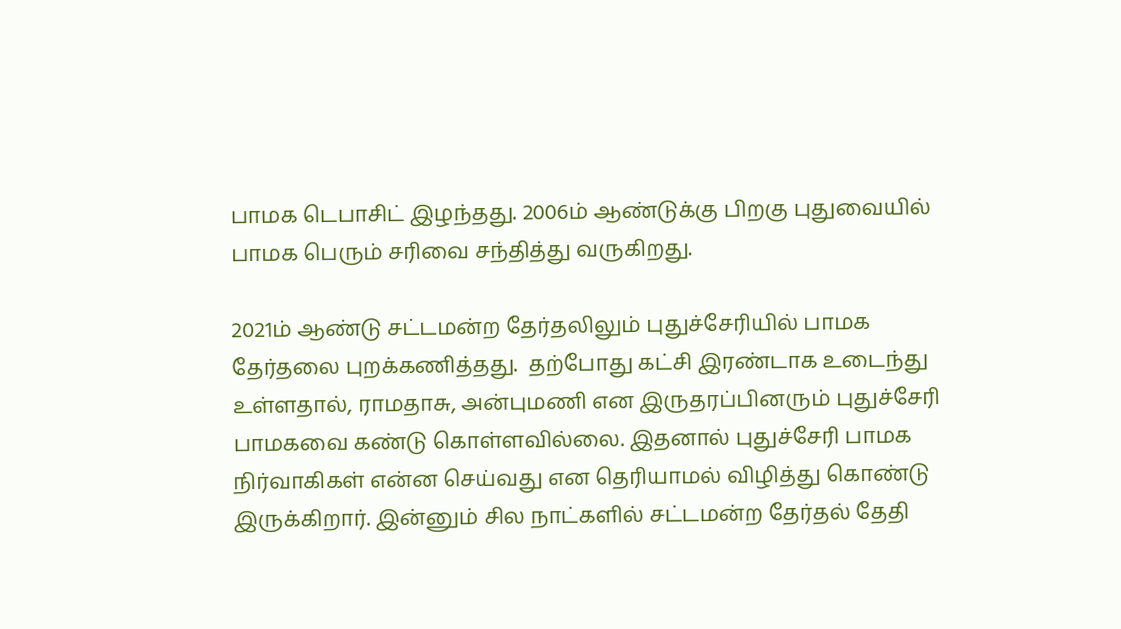பாமக டெபாசிட் இழந்தது. 2006ம் ஆண்டுக்கு பிறகு புதுவையில் பாமக பெரும் சரிவை சந்தித்து வருகிறது.

2021ம் ஆண்டு சட்டமன்ற தேர்தலிலும் புதுச்சேரியில் பாமக தேர்தலை புறக்கணித்தது.  தற்போது கட்சி இரண்டாக உடைந்து உள்ளதால், ராமதாசு, அன்புமணி என இருதரப்பினரும் புதுச்சேரி பாமகவை கண்டு கொள்ளவில்லை. இதனால் புதுச்சேரி பாமக நிர்வாகிகள் என்ன செய்வது என தெரியாமல் விழித்து கொண்டு இருக்கிறார். இன்னும் சில நாட்களில் சட்டமன்ற தேர்தல் தேதி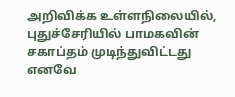அறிவிக்க உள்ளநிலையில், புதுச்சேரியில் பாமகவின் சகாப்தம் முடிந்துவிட்டது எனவே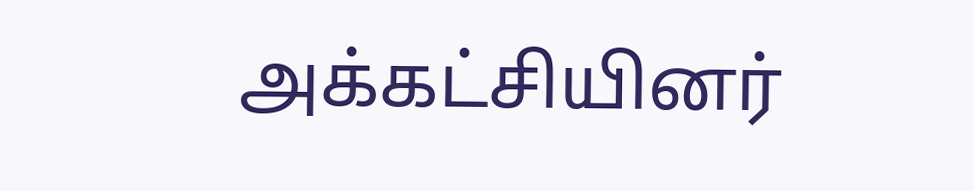அக்கட்சியினர்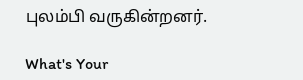புலம்பி வருகின்றனர்.

What's Your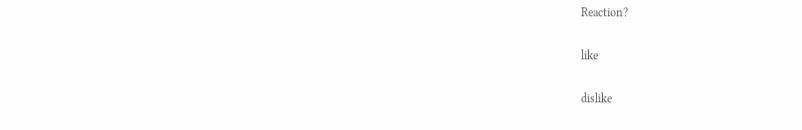Reaction?

like

dislike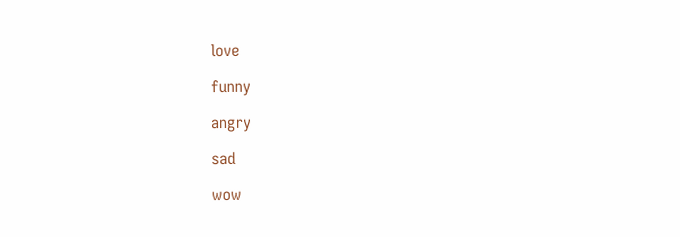love

funny

angry

sad

wow